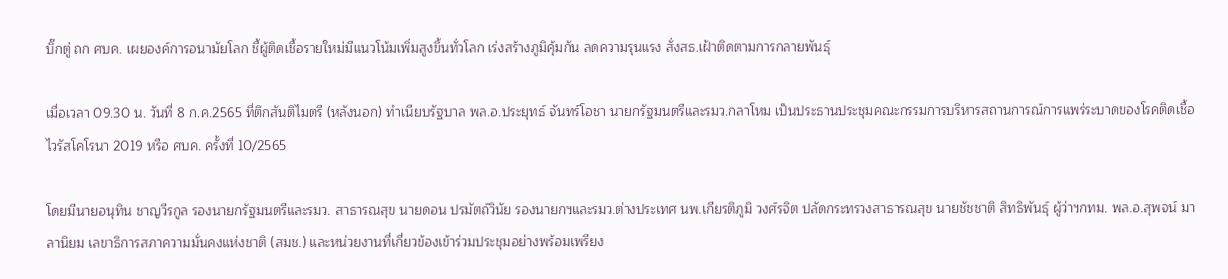บิ๊กตู่ ถก ศบค. เผยองค์การอนามัยโลก ชี้ผู้ติดเชื้อรายใหม่มีแนวโน้มเพิ่มสูงขึ้นทั่วโลก เร่งสร้างภูมิคุ้มกัน ลดความรุนแรง สั่งสธ.เฝ้าติดตามการกลายพันธุ์

เมื่อเวลา 09.30 น. วันที่ 8 ก.ค.2565 ที่ตึกสันติไมตรี (หลังนอก) ทำเนียบรัฐบาล พล.อ.ประยุทธ์ จันทร์โอชา นายกรัฐมนตรีและรมว.กลาโหม เป็นประธานประชุมคณะกรรมการบริหารสถานการณ์การแพร่ระบาดของโรคติดเชื้อไวรัสโคโรนา 2019 หรือ ศบค. ครั้งที่ 10/2565

โดยมีนายอนุทิน ชาญวีรกูล รองนายกรัฐมนตรีและรมว. สาธารณสุข นายดอน ปรมัตถ์วินัย รองนายกฯและรมว.ต่างประเทศ นพ.เกียรติภูมิ วงศ์รจิต ปลัดกระทรวงสาธารณสุข นายชัชชาติ สิทธิพันธุ์ ผู้ว่าฯกทม. พล.อ.สุพจน์ มาลานิยม เลขาธิการสภาความมั่นคงแห่งชาติ (สมช.) และหน่วยงานที่เกี่ยวข้องเข้าร่วมประชุมอย่างพร้อมเพรียง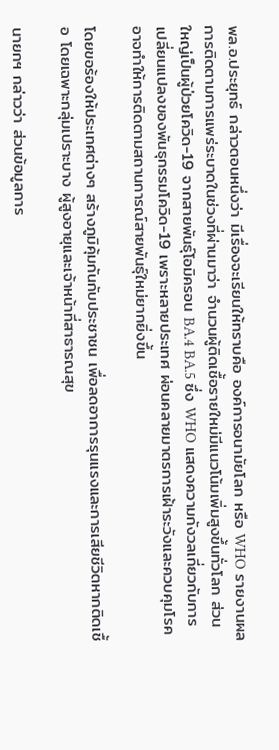พล.อ.ประยุทธ์ กล่าวตอนหนึ่งว่า มีเรื่องจะเรียนให้ทราบคือ องค์การอนามัยโลก หรือ WHO รายงานผลการติดตามการแพร่ระบาดในช่วงที่ผ่านมาว่า จำนวนผู้ติดเชื้อรายใหม่มีแนวโน้มเพิ่มสูงขึ้นทั่วโลก ส่วนใหญ่เป็นผู้ป่วยโควิด-19 จากสายพันธุ์โอมิครอน BA.4 BA.5 ซึ่ง WHO แสดงความกังวลเกี่ยวกับการเปลี่ยนแปลงของพันธุกรรมโควิด-19 เพราะหลายประเทศ ผ่อนคลายมาตรการเฝ้าระวังและควบคุมโรค อาจทำให้การติดตามสถานการณ์สายพันธุ์ใหม่ยากยิ่งขึ้น

โดยขอร้องให้ประเทศต่างๆ สร้างภูมิคุ้มกันกับประชาชน เพื่อลดอาการรุนแรงและการเสียชีวิตหากติดเชื้อ โดยเฉพาะกลุ่มเปราะบาง ผู้สูงอายุและเจ้าหน้าที่สาธารณสุข

นายกฯ กล่าวว่า ส่วนข้อมูลการ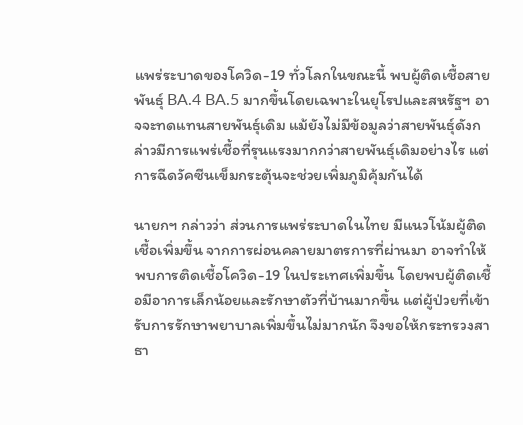แพร่ระบาดของโควิด-19 ทั่วโลกในขณะนี้ พบผู้ติดเชื้อสายพันธุ์ BA.4 BA.5 มากขึ้นโดยเฉพาะในยุโรปและสหรัฐฯ อาจจะทดแทนสายพันธุ์เดิม แม้ยังไม่มีข้อมูลว่าสายพันธุ์ดังกล่าวมีการแพร่เชื้อที่รุนแรงมากกว่าสายพันธุ์เดิมอย่างไร แต่การฉีดวัคซีนเข็มกระตุ้นจะช่วยเพิ่มภูมิคุ้มกันได้

นายกฯ กล่าวว่า ส่วนการแพร่ระบาดในไทย มีแนวโน้มผู้ติดเชื้อเพิ่มขึ้น จากการผ่อนคลายมาตรการที่ผ่านมา อาจทำให้พบการติดเชื้อโควิด-19 ในประเทศเพิ่มขึ้น โดยพบผู้ติดเชื้อมีอาการเล็กน้อยและรักษาตัวที่บ้านมากขึ้น แต่ผู้ป่วยที่เข้ารับการรักษาพยาบาลเพิ่มขึ้นไม่มากนัก จึงขอให้กระทรวงสาธา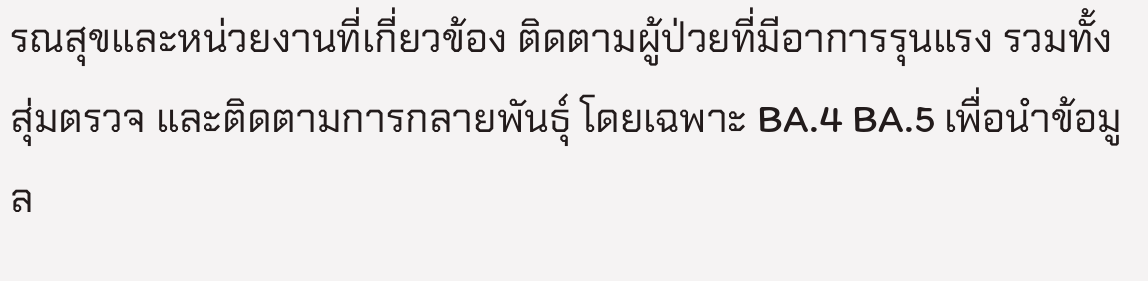รณสุขและหน่วยงานที่เกี่ยวข้อง ติดตามผู้ป่วยที่มีอาการรุนแรง รวมทั้งสุ่มตรวจ และติดตามการกลายพันธุ์ โดยเฉพาะ BA.4 BA.5 เพื่อนำข้อมูล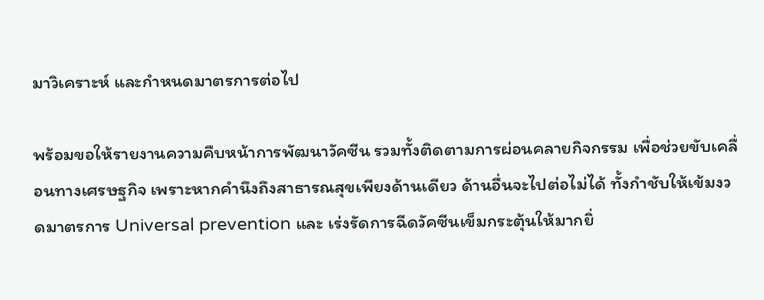มาวิเคราะห์ และกำหนดมาตรการต่อไป

พร้อมขอให้รายงานความคืบหน้าการพัฒนาวัคซีน รวมทั้งติดตามการผ่อนคลายกิจกรรม เพื่อช่วยขับเคลื่อนทางเศรษฐกิจ เพราะหากคำนึงถึงสาธารณสุขเพียงด้านเดียว ด้านอื่นจะไปต่อไม่ได้ ทั้งกำชับให้เข้มงวดมาตรการ Universal prevention และ เร่งรัดการฉีดวัคซีนเข็มกระตุ้นให้มากยิ่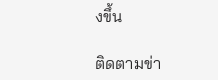งขึ้น

ติดตามข่า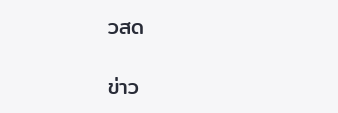วสด

ข่าว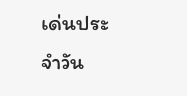เด่นประจำวัน